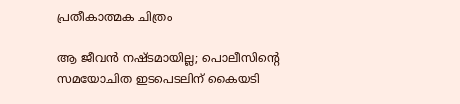പ്രതീകാത്മക ചിത്രം

ആ ജീവൻ നഷ്ടമായില്ല; പൊലീസിന്റെ സമയോചിത ഇടപെടലിന് കൈയടി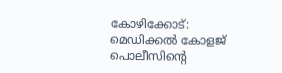കോഴിക്കോട്: മെഡിക്കൽ കോളജ് പൊലീസിന്റെ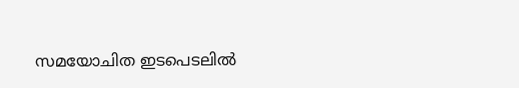സമയോചിത ഇടപെടലിൽ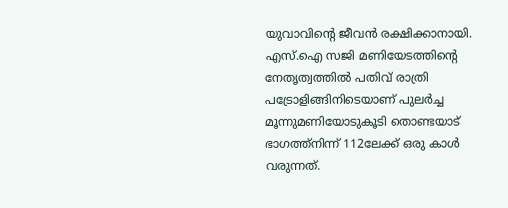യുവാവിന്റെ ജീവൻ രക്ഷിക്കാനായി. എസ്.ഐ സജി മണിയേടത്തിന്റെ നേതൃത്വത്തിൽ പതിവ് രാത്രി പട്രോളിങ്ങിനിടെയാണ് പുലർച്ച മൂന്നുമണിയോടുകൂടി തൊണ്ടയാട് ഭാഗത്ത്നിന്ന് 112ലേക്ക് ഒരു കാൾ വരുന്നത്.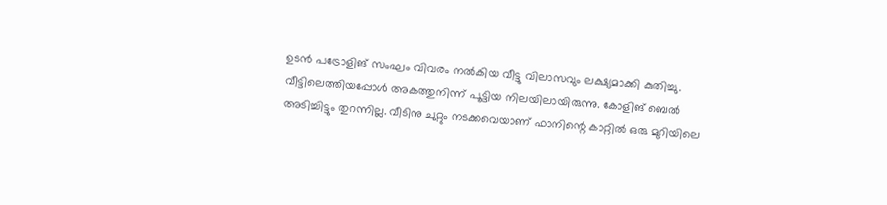ഉടൻ പട്രോളിങ് സംഘം വിവരം നൽകിയ വീട്ടു വിലാസവും ലക്ഷ്യമാക്കി കുതിച്ചു. വീട്ടിലെത്തിയപ്പോൾ അകത്തുനിന്ന് പൂട്ടിയ നിലയിലായിരുന്നു. കോളിങ് ബെൽ അടിച്ചിട്ടും തുറന്നില്ല. വീടിനു ചുറ്റും നടക്കവെയാണ് ഫാനിന്റെ കാറ്റിൽ ഒരു മുറിയിലെ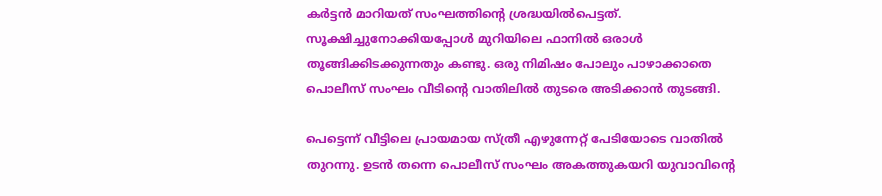കർട്ടൻ മാറിയത് സംഘത്തിന്റെ ശ്രദ്ധയിൽപെട്ടത്. സൂക്ഷിച്ചുനോക്കിയപ്പോൾ മുറിയിലെ ഫാനിൽ ഒരാൾ തൂങ്ങിക്കിടക്കുന്നതും കണ്ടു. ഒരു നിമിഷം പോലും പാഴാക്കാതെ പൊലീസ് സംഘം വീടിന്റെ വാതിലിൽ തുടരെ അടിക്കാൻ തുടങ്ങി.

പെട്ടെന്ന് വീട്ടിലെ പ്രായമായ സ്ത്രീ എഴുന്നേറ്റ് പേടിയോടെ വാതിൽ തുറന്നു. ഉടൻ തന്നെ പൊലീസ് സംഘം അകത്തുകയറി യുവാവിന്റെ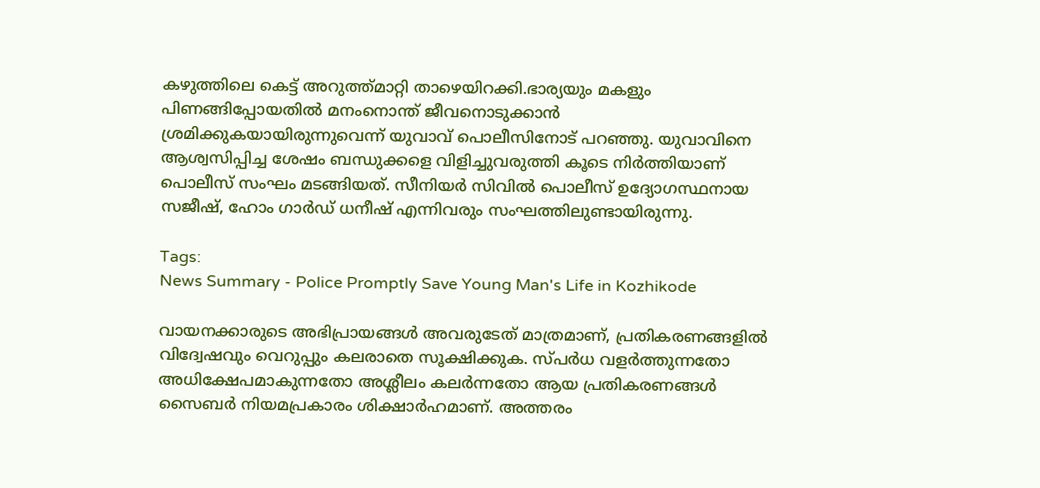കഴുത്തിലെ കെട്ട് അറുത്ത്മാറ്റി താഴെയിറക്കി.ഭാര്യയും മകളും പിണങ്ങിപ്പോയതിൽ മനംനൊന്ത് ജീവനൊടുക്കാൻ ശ്രമിക്കുകയായിരുന്നുവെന്ന് യുവാവ് പൊലീസിനോട് പറഞ്ഞു. യുവാവിനെ ആശ്വസിപ്പിച്ച ശേഷം ബന്ധുക്കളെ വിളിച്ചുവരുത്തി കൂടെ നിർത്തിയാണ് പൊലീസ് സംഘം മടങ്ങിയത്. സീനിയർ സിവിൽ പൊലീസ് ഉദ്യോഗസ്ഥനായ സജീഷ്, ഹോം ഗാർഡ് ധനീഷ് എന്നിവരും സംഘത്തിലുണ്ടായിരുന്നു.

Tags:
News Summary - Police Promptly Save Young Man's Life in Kozhikode

വായനക്കാരുടെ അഭിപ്രായങ്ങള്‍ അവരുടേത് മാത്രമാണ്, പ്രതികരണങ്ങളിൽ വിദ്വേഷവും വെറുപ്പും കലരാതെ സൂക്ഷിക്കുക. സ്പർധ വളർത്തുന്നതോ അധിക്ഷേപമാകുന്നതോ അശ്ലീലം കലർന്നതോ ആയ പ്രതികരണങ്ങൾ സൈബർ നിയമപ്രകാരം ശിക്ഷാർഹമാണ്. അത്തരം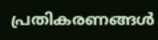പ്രതികരണങ്ങൾ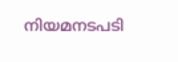നിയമനടപടി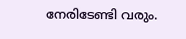നേരിടേണ്ടി വരും.